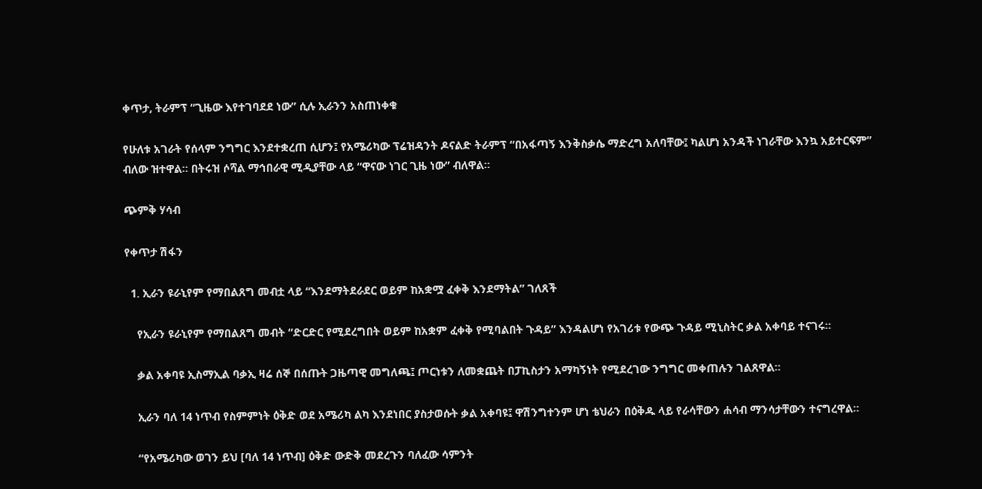ቀጥታ, ትራምፕ “ጊዜው እየተገባደደ ነው” ሲሉ ኢራንን አስጠነቀቁ

የሁለቱ አገራት የሰላም ንግግር እንደተቋረጠ ሲሆን፤ የአሜሪካው ፕሬዝዳንት ዶናልድ ትራምፕ “በአፋጣኝ እንቅስቃሴ ማድረግ አለባቸው፤ ካልሆነ አንዳች ነገራቸው እንኳ አይተርፍም” ብለው ዝተዋል። በትሩዝ ሶሻል ማኅበራዊ ሚዲያቸው ላይ “ዋናው ነገር ጊዜ ነው” ብለዋል።

ጭምቅ ሃሳብ

የቀጥታ ሽፋን

  1. ኢራን ዩራኒየም የማበልጸግ መብቷ ላይ “እንደማትደራደር ወይም ከአቋሟ ፈቀቅ እንደማትል” ገለጸች

    የኢራን ዩራኒየም የማበልጸግ መብት “ድርድር የሚደረግበት ወይም ከአቋም ፈቀቅ የሚባልበት ጉዳይ” እንዳልሆነ የአገሪቱ የውጭ ጉዳይ ሚኒስትር ቃል አቀባይ ተናገሩ።

    ቃል አቀባዩ ኢስማኢል ባቃኢ ዛሬ ሰኞ በሰጡት ጋዜጣዊ መግለጫ፤ ጦርነቱን ለመቋጨት በፓኪስታን አማካኝነት የሚደረገው ንግግር መቀጠሉን ገልጸዋል።

    ኢራን ባለ 14 ነጥብ የስምምነት ዕቅድ ወደ አሜሪካ ልካ እንደነበር ያስታወሱት ቃል አቀባዩ፤ ዋሽንግተንም ሆነ ቴህራን በዕቅዱ ላይ የራሳቸውን ሐሳብ ማንሳታቸውን ተናግረዋል።

    “የአሜሪካው ወገን ይህ [ባለ 14 ነጥብ] ዕቅድ ውድቅ መደረጉን ባለፈው ሳምንት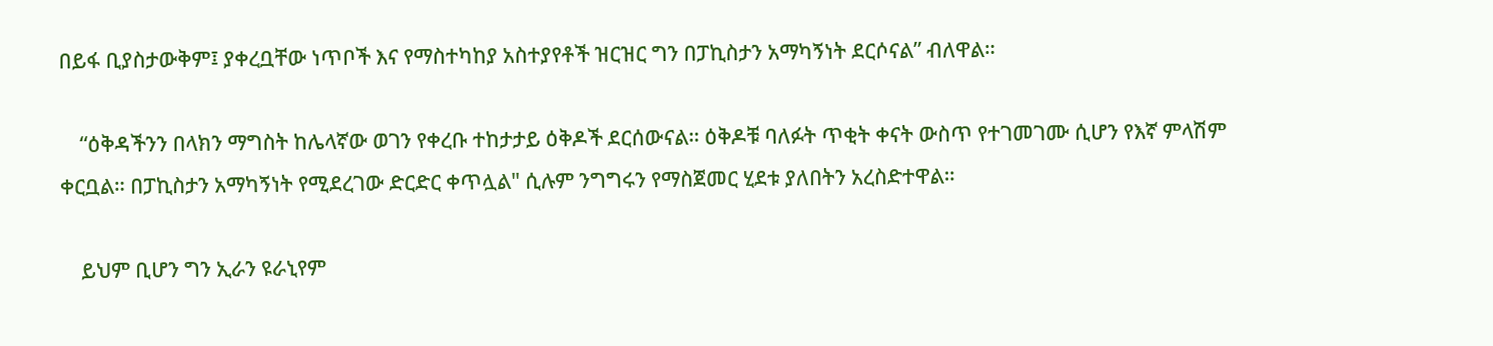በይፋ ቢያስታውቅም፤ ያቀረቧቸው ነጥቦች እና የማስተካከያ አስተያየቶች ዝርዝር ግን በፓኪስታን አማካኝነት ደርሶናል” ብለዋል።

    “ዕቅዳችንን በላክን ማግስት ከሌላኛው ወገን የቀረቡ ተከታታይ ዕቅዶች ደርሰውናል። ዕቅዶቹ ባለፉት ጥቂት ቀናት ውስጥ የተገመገሙ ሲሆን የእኛ ምላሽም ቀርቧል። በፓኪስታን አማካኝነት የሚደረገው ድርድር ቀጥሏል" ሲሉም ንግግሩን የማስጀመር ሂደቱ ያለበትን አረስድተዋል።

    ይህም ቢሆን ግን ኢራን ዩራኒየም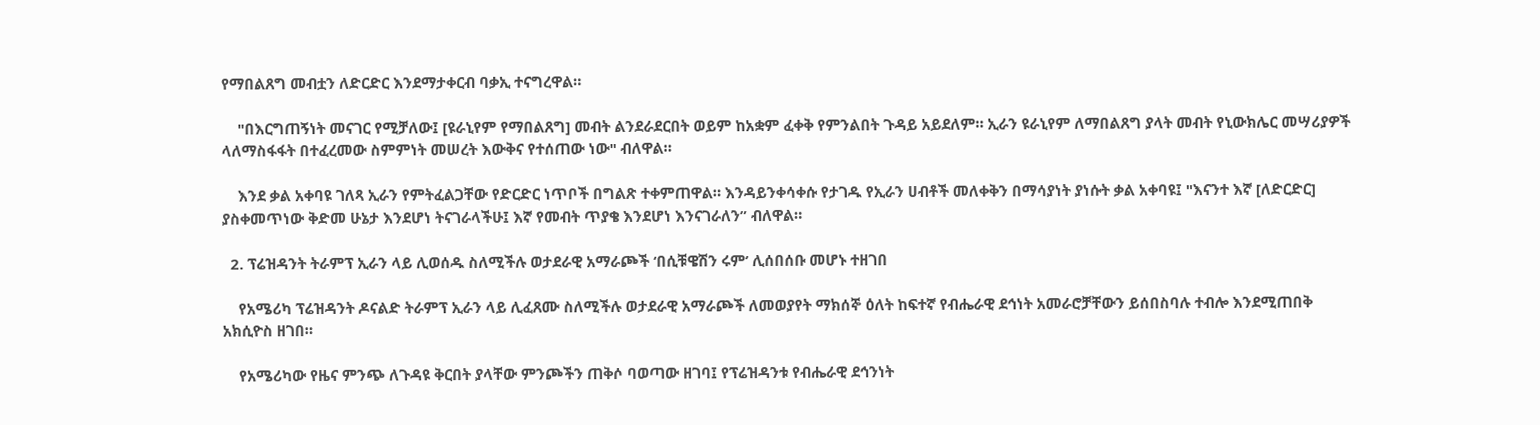የማበልጸግ መብቷን ለድርድር እንደማታቀርብ ባቃኢ ተናግረዋል።

    "በእርግጠኝነት መናገር የሚቻለው፤ [ዩራኒየም የማበልጸግ] መብት ልንደራደርበት ወይም ከአቋም ፈቀቅ የምንልበት ጉዳይ አይደለም። ኢራን ዩራኒየም ለማበልጸግ ያላት መብት የኒውክሌር መሣሪያዎች ላለማስፋፋት በተፈረመው ስምምነት መሠረት እውቅና የተሰጠው ነው" ብለዋል።

    እንደ ቃል አቀባዩ ገለጻ ኢራን የምትፈልጋቸው የድርድር ነጥቦች በግልጽ ተቀምጠዋል። እንዳይንቀሳቀሱ የታገዱ የኢራን ሀብቶች መለቀቅን በማሳያነት ያነሱት ቃል አቀባዩ፤ "እናንተ እኛ [ለድርድር] ያስቀመጥነው ቅድመ ሁኔታ እንደሆነ ትናገራላችሁ፤ እኛ የመብት ጥያቄ እንደሆነ እንናገራለን” ብለዋል።

  2. ፕሬዝዳንት ትራምፕ ኢራን ላይ ሊወሰዱ ስለሚችሉ ወታደራዊ አማራጮች ‘በሲቹዌሽን ሩም’ ሊሰበሰቡ መሆኑ ተዘገበ

    የአሜሪካ ፕሬዝዳንት ዶናልድ ትራምፕ ኢራን ላይ ሊፈጸሙ ስለሚችሉ ወታደራዊ አማራጮች ለመወያየት ማክሰኞ ዕለት ከፍተኛ የብሔራዊ ደኅነት አመራሮቻቸውን ይሰበስባሉ ተብሎ እንደሚጠበቅ አክሲዮስ ዘገበ።

    የአሜሪካው የዜና ምንጭ ለጉዳዩ ቅርበት ያላቸው ምንጮችን ጠቅሶ ባወጣው ዘገባ፤ የፕሬዝዳንቱ የብሔራዊ ደኅንነት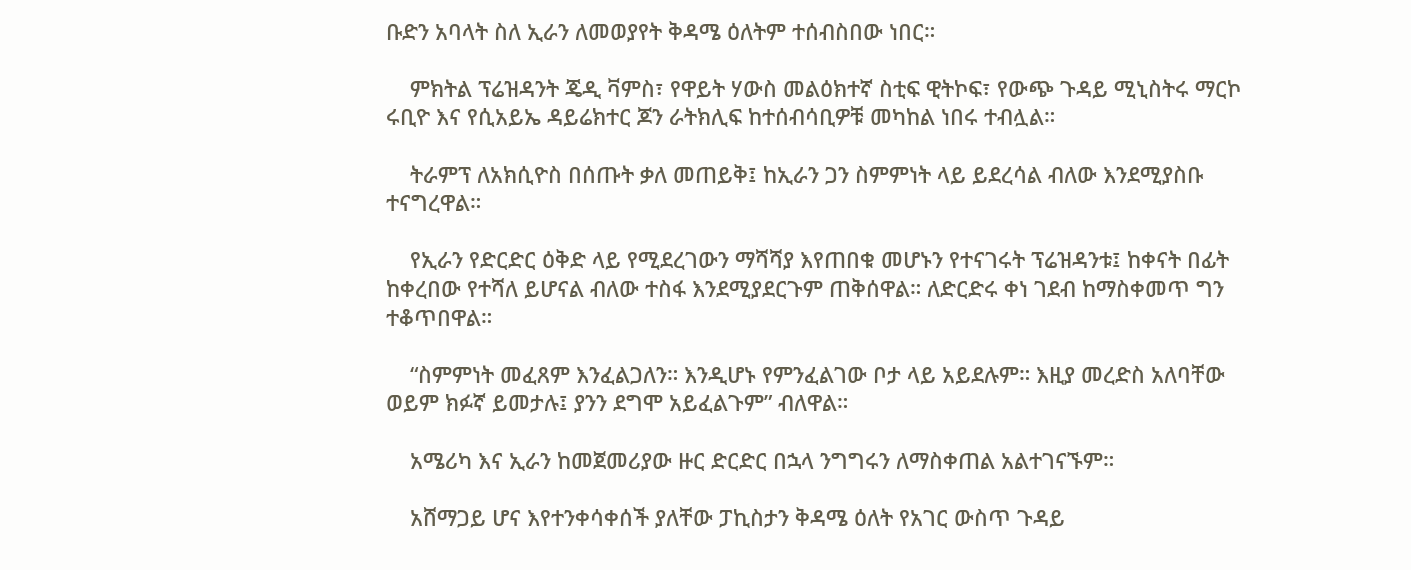ቡድን አባላት ስለ ኢራን ለመወያየት ቅዳሜ ዕለትም ተሰብስበው ነበር።

    ምክትል ፕሬዝዳንት ጄዲ ቫምስ፣ የዋይት ሃውስ መልዕክተኛ ስቲፍ ዊትኮፍ፣ የውጭ ጉዳይ ሚኒስትሩ ማርኮ ሩቢዮ እና የሲአይኤ ዳይሬክተር ጆን ራትክሊፍ ከተሰብሳቢዎቹ መካከል ነበሩ ተብሏል።

    ትራምፕ ለአክሲዮስ በሰጡት ቃለ መጠይቅ፤ ከኢራን ጋን ስምምነት ላይ ይደረሳል ብለው እንደሚያስቡ ተናግረዋል።

    የኢራን የድርድር ዕቅድ ላይ የሚደረገውን ማሻሻያ እየጠበቁ መሆኑን የተናገሩት ፕሬዝዳንቱ፤ ከቀናት በፊት ከቀረበው የተሻለ ይሆናል ብለው ተስፋ እንደሚያደርጉም ጠቅሰዋል። ለድርድሩ ቀነ ገደብ ከማስቀመጥ ግን ተቆጥበዋል።

    “ስምምነት መፈጸም እንፈልጋለን። እንዲሆኑ የምንፈልገው ቦታ ላይ አይደሉም። እዚያ መረድስ አለባቸው ወይም ክፉኛ ይመታሉ፤ ያንን ደግሞ አይፈልጉም” ብለዋል።

    አሜሪካ እና ኢራን ከመጀመሪያው ዙር ድርድር በኋላ ንግግሩን ለማስቀጠል አልተገናኙም።

    አሸማጋይ ሆና እየተንቀሳቀሰች ያለቸው ፓኪስታን ቅዳሜ ዕለት የአገር ውስጥ ጉዳይ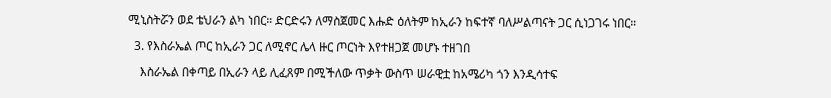ሚኒስትሯን ወደ ቴህራን ልካ ነበር። ድርድሩን ለማስጀመር እሑድ ዕለትም ከኢራን ከፍተኛ ባለሥልጣናት ጋር ሲነጋገሩ ነበር።

  3. የእስራኤል ጦር ከኢራን ጋር ለሚኖር ሌላ ዙር ጦርነት እየተዘጋጀ መሆኑ ተዘገበ

    እስራኤል በቀጣይ በኢራን ላይ ሊፈጸም በሚችለው ጥቃት ውስጥ ሠራዊቷ ከአሜሪካ ጎን እንዲሳተፍ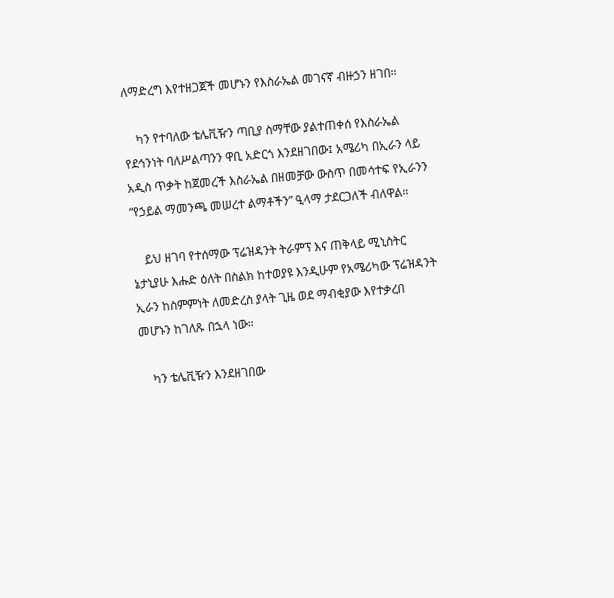ለማድረግ እየተዘጋጀች መሆኑን የእስራኤል መገናኛ ብዙኃን ዘገበ።

    ካን የተባለው ቴሌቪዥን ጣቢያ ስማቸው ያልተጠቀሰ የእስራኤል የደኅንነት ባለሥልጣንን ዋቢ አድርጎ እንደዘገበው፤ አሜሪካ በኢራን ላይ አዲስ ጥቃት ከጀመረች እስራኤል በዘመቻው ውስጥ በመሳተፍ የኢራንን “የኃይል ማመንጫ መሠረተ ልማቶችን” ዒላማ ታደርጋለች ብለዋል።

    ይህ ዘገባ የተሰማው ፕሬዝዳንት ትራምፕ እና ጠቅላይ ሚኒስትር ኔታኒያሁ እሑድ ዕለት በስልክ ከተወያዩ እንዲሁም የአሜሪካው ፕሬዝዳንት ኢራን ከስምምነት ለመድረስ ያላት ጊዜ ወደ ማብቂያው እየተቃረበ መሆኑን ከገለጹ በኋላ ነው።

    ካን ቴሌቪዥን እንደዘገበው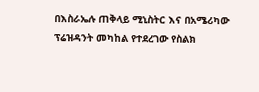በእስራኤሉ ጠቅላይ ሚኒስትር እና በአሜሪካው ፕሬዝዳንት መካከል የተደረገው የስልክ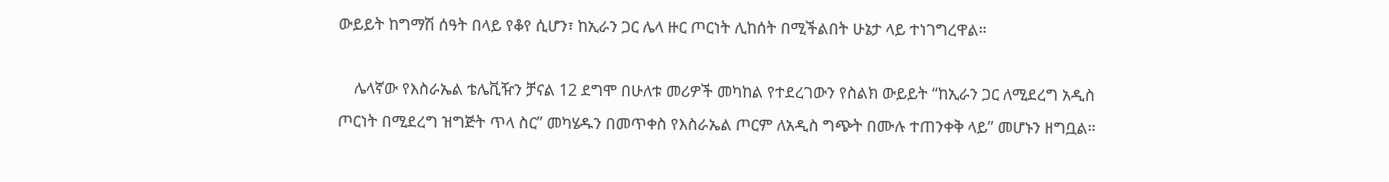ውይይት ከግማሽ ሰዓት በላይ የቆየ ሲሆን፣ ከኢራን ጋር ሌላ ዙር ጦርነት ሊከሰት በሚችልበት ሁኔታ ላይ ተነገግረዋል።

    ሌላኛው የእስራኤል ቴሌቪዥን ቻናል 12 ደግሞ በሁለቱ መሪዎች መካከል የተደረገውን የስልክ ውይይት “ከኢራን ጋር ለሚደረግ አዲስ ጦርነት በሚደረግ ዝግጅት ጥላ ስር” መካሄዱን በመጥቀስ የእስራኤል ጦርም ለአዲስ ግጭት በሙሉ ተጠንቀቅ ላይ” መሆኑን ዘግቧል።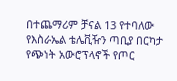በተጨማሪም ቻናል 13 የተባለው የእስራኤል ቴሌቪዥን ጣቢያ በርካታ የጭነት አውሮፕላኖች የጦር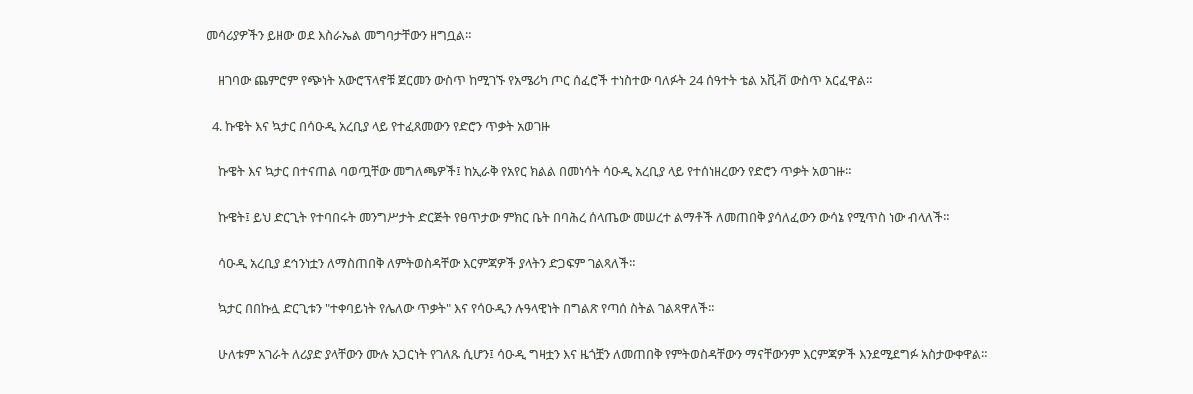መሳሪያዎችን ይዘው ወደ እስራኤል መግባታቸውን ዘግቧል።

    ዘገባው ጨምሮም የጭነት አውሮፕላኖቹ ጀርመን ውስጥ ከሚገኙ የአሜሪካ ጦር ሰፈሮች ተነስተው ባለፉት 24 ሰዓተት ቴል አቪቭ ውስጥ አርፈዋል።

  4. ኩዌት እና ኳታር በሳዑዲ አረቢያ ላይ የተፈጸመውን የድሮን ጥቃት አወገዙ

    ኩዌት እና ኳታር በተናጠል ባወጧቸው መግለጫዎች፤ ከኢራቅ የአየር ክልል በመነሳት ሳዑዲ አረቢያ ላይ የተሰነዘረውን የድሮን ጥቃት አወገዙ።

    ኩዌት፤ ይህ ድርጊት የተባበሩት መንግሥታት ድርጅት የፀጥታው ምክር ቤት በባሕረ ሰላጤው መሠረተ ልማቶች ለመጠበቅ ያሳለፈውን ውሳኔ የሚጥስ ነው ብላለች።

    ሳዑዲ አረቢያ ደኅንነቷን ለማስጠበቅ ለምትወስዳቸው እርምጃዎች ያላትን ድጋፍም ገልጻለች።

    ኳታር በበኩሏ ድርጊቱን "ተቀባይነት የሌለው ጥቃት" እና የሳዑዲን ሉዓላዊነት በግልጽ የጣሰ ስትል ገልጻዋለች።

    ሁለቱም አገራት ለሪያድ ያላቸውን ሙሉ አጋርነት የገለጹ ሲሆን፤ ሳዑዲ ግዛቷን እና ዜጎቿን ለመጠበቅ የምትወስዳቸውን ማናቸውንም እርምጃዎች እንደሚደግፉ አስታውቀዋል።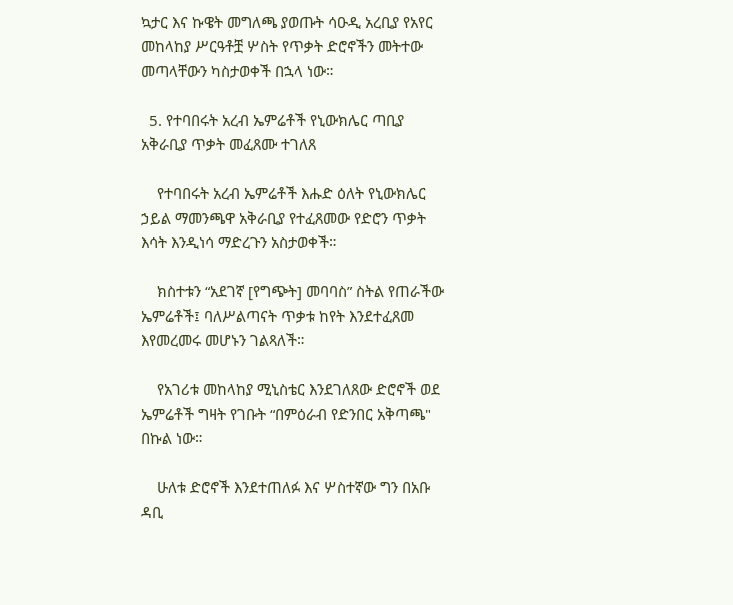ኳታር እና ኩዌት መግለጫ ያወጡት ሳዑዲ አረቢያ የአየር መከላከያ ሥርዓቶቿ ሦስት የጥቃት ድሮኖችን መትተው መጣላቸውን ካስታወቀች በኋላ ነው።

  5. የተባበሩት አረብ ኤምሬቶች የኒውክሌር ጣቢያ አቅራቢያ ጥቃት መፈጸሙ ተገለጸ

    የተባበሩት አረብ ኤምሬቶች እሑድ ዕለት የኒውክሌር ኃይል ማመንጫዋ አቅራቢያ የተፈጸመው የድሮን ጥቃት እሳት እንዲነሳ ማድረጉን አስታወቀች።

    ክስተቱን “አደገኛ [የግጭት] መባባስ” ስትል የጠራችው ኤምሬቶች፤ ባለሥልጣናት ጥቃቱ ከየት እንደተፈጸመ እየመረመሩ መሆኑን ገልጻለች።

    የአገሪቱ መከላከያ ሚኒስቴር እንደገለጸው ድሮኖች ወደ ኤምሬቶች ግዛት የገቡት “በምዕራብ የድንበር አቅጣጫ" በኩል ነው።

    ሁለቱ ድሮኖች እንደተጠለፉ እና ሦስተኛው ግን በአቡ ዳቢ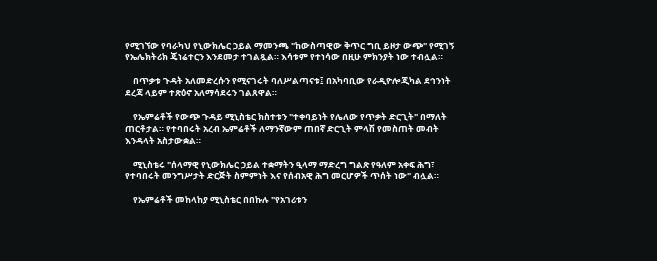የሚገኘው የባራካህ የኒውክሌር ኃይል ማመንጫ "ከውስጣዊው ቅጥር ግቢ ይዞታ ውጭ" የሚገኝ የኤሌክትሪክ ጄነሬተርን እንደመታ ተገልጿል። እሳቱም የተነሳው በዚሁ ምክንያት ነው ተብሏል።

    በጥቃቱ ጉዳት አለመድረሱን የሚናገሩት ባለሥልጣናቱ፤ በአካባቢው የራዲዮሎጂካል ደኅንነት ደረጃ ላይም ተጽዕኖ አለማሳደሩን ገልጸዋል።

    የኤምሬቶች የውጭ ጉዳይ ሚኒስቴር ክስተቱን "ተቀባይነት የሌለው የጥቃት ድርጊት" በማለት ጠርቶታል። የተባበሩት አረብ ኤምሬቶች ለማንኛውም ጠበኛ ድርጊት ምላሽ የመስጠት መብት እንዳላት አስታውቋል።

    ሚኒስቴሩ "ሰላማዊ የኒውክሌር ኃይል ተቋማትን ዒላማ ማድረግ ግልጽ የዓለም አቀፍ ሕግ፣ የተባበሩት መንግሥታት ድርጅት ስምምነት እና የሰብአዊ ሕግ መርሆዎች ጥሰት ነው" ብሏል።

    የኤምሬቶች መከላከያ ሚኒስቴር በበኩሉ "የአገሪቱን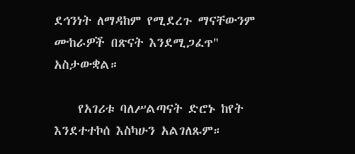ደኅንነት ለማዳከም የሚደረጉ ማናቸውንም ሙከራዎች በጽናት እንደሚጋፈጥ" አስታውቋል።

    የአገሪቱ ባለሥልጣናት ድሮኑ ከየት እንደተተኮሰ እስካሁን አልገለጹም።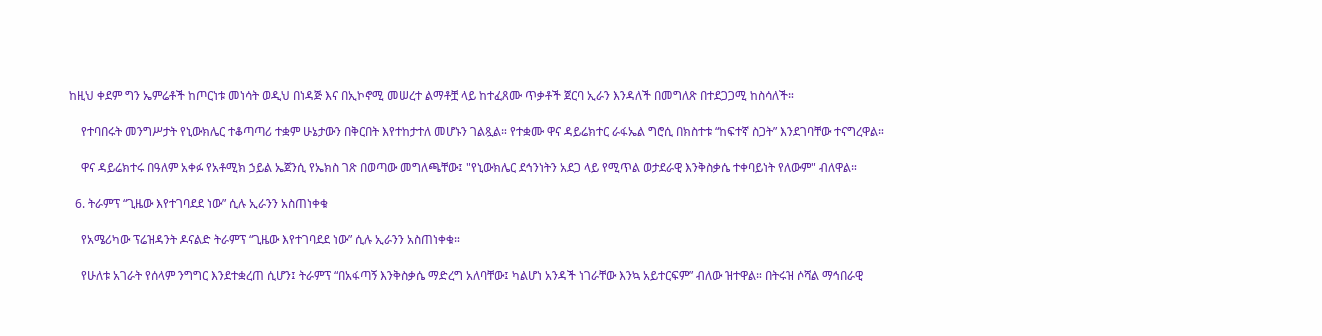ከዚህ ቀደም ግን ኤምሬቶች ከጦርነቱ መነሳት ወዲህ በነዳጅ እና በኢኮኖሚ መሠረተ ልማቶቿ ላይ ከተፈጸሙ ጥቃቶች ጀርባ ኢራን እንዳለች በመግለጽ በተደጋጋሚ ከስሳለች።

    የተባበሩት መንግሥታት የኒውክሌር ተቆጣጣሪ ተቋም ሁኔታውን በቅርበት እየተከታተለ መሆኑን ገልጿል። የተቋሙ ዋና ዳይሬክተር ራፋኤል ግሮሲ በክስተቱ “ከፍተኛ ስጋት” እንደገባቸው ተናግረዋል።

    ዋና ዳይሬክተሩ በዓለም አቀፉ የአቶሚክ ኃይል ኤጀንሲ የኤክስ ገጽ በወጣው መግለጫቸው፤ "የኒውክሌር ደኅንነትን አደጋ ላይ የሚጥል ወታደራዊ እንቅስቃሴ ተቀባይነት የለውም" ብለዋል።

  6. ትራምፕ “ጊዜው እየተገባደደ ነው” ሲሉ ኢራንን አስጠነቀቁ

    የአሜሪካው ፕሬዝዳንት ዶናልድ ትራምፕ “ጊዜው እየተገባደደ ነው” ሲሉ ኢራንን አስጠነቀቁ።

    የሁለቱ አገራት የሰላም ንግግር እንደተቋረጠ ሲሆን፤ ትራምፕ “በአፋጣኝ እንቅስቃሴ ማድረግ አለባቸው፤ ካልሆነ አንዳች ነገራቸው እንኳ አይተርፍም” ብለው ዝተዋል። በትሩዝ ሶሻል ማኅበራዊ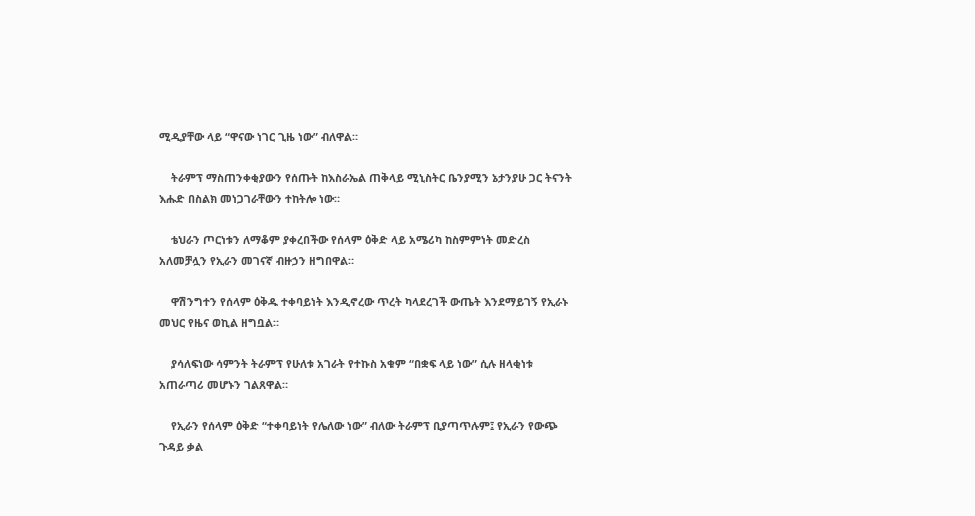ሚዲያቸው ላይ “ዋናው ነገር ጊዜ ነው” ብለዋል።

    ትራምፕ ማስጠንቀቂያውን የሰጡት ከእስራኤል ጠቅላይ ሚኒስትር ቤንያሚን ኔታንያሁ ጋር ትናንት እሑድ በስልክ መነጋገራቸውን ተከትሎ ነው።

    ቴህራን ጦርነቱን ለማቆም ያቀረበችው የሰላም ዕቅድ ላይ አሜሪካ ከስምምነት መድረስ አለመቻሏን የኢራን መገናኛ ብዙኃን ዘግበዋል።

    ዋሽንግተን የሰላም ዕቅዱ ተቀባይነት እንዲኖረው ጥረት ካላደረገች ውጤት እንደማይገኝ የኢራኑ መህር የዜና ወኪል ዘግቧል።

    ያሳለፍነው ሳምንት ትራምፕ የሁለቱ አገራት የተኩስ አቁም “በቋፍ ላይ ነው” ሲሉ ዘላቂነቱ አጠራጣሪ መሆኑን ገልጸዋል።

    የኢራን የሰላም ዕቅድ “ተቀባይነት የሌለው ነው” ብለው ትራምፕ ቢያጣጥሉም፤ የኢራን የውጭ ጉዳይ ቃል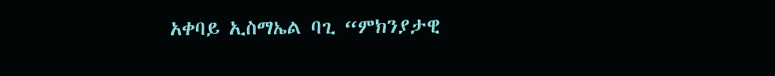አቀባይ ኢስማኤል ባጊ “ምክንያታዊ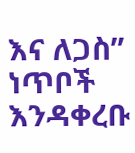እና ለጋስ” ነጥቦች እንዳቀረቡ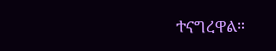ተናግረዋል።